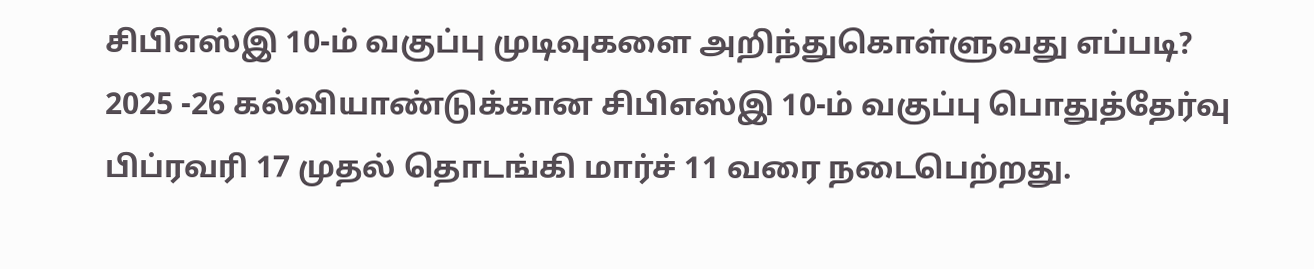சிபிஎஸ்இ 10-ம் வகுப்பு முடிவுகளை அறிந்துகொள்ளுவது எப்படி?
2025 -26 கல்வியாண்டுக்கான சிபிஎஸ்இ 10-ம் வகுப்பு பொதுத்தேர்வு பிப்ரவரி 17 முதல் தொடங்கி மார்ச் 11 வரை நடைபெற்றது.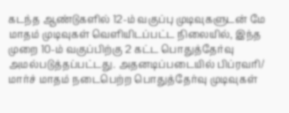கடந்த ஆண்டுகளில் 12-ம் வகுப்பு முடிவுகளுடன் மே மாதம் முடிவுகள் வெளியிடப்பட்ட நிலையில், இந்த முறை 10-ம் வகுப்பிற்கு 2 கட்ட பொதுத்தேர்வு அமல்படுத்தப்பட்டது. அதனடிப்படையில் பிப்ரவரி/ மார்ச் மாதம் நடைபெற்ற பொதுத்தேர்வு முடிவுகள்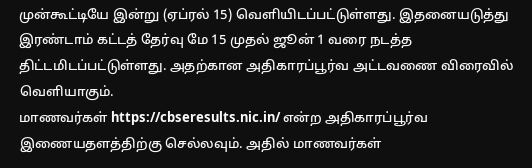முன்கூட்டியே இன்று (ஏப்ரல் 15) வெளியிடப்பட்டுள்ளது. இதனையடுத்து இரண்டாம் கட்டத் தேர்வு மே 15 முதல் ஜூன் 1 வரை நடத்த திட்டமிடப்பட்டுள்ளது. அதற்கான அதிகாரப்பூர்வ அட்டவணை விரைவில் வெளியாகும்.
மாணவர்கள் https://cbseresults.nic.in/ என்ற அதிகாரப்பூர்வ இணையதளத்திற்கு செல்லவும். அதில் மாணவர்கள்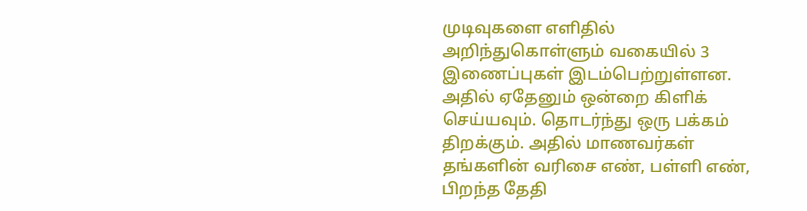முடிவுகளை எளிதில் அறிந்துகொள்ளும் வகையில் 3 இணைப்புகள் இடம்பெற்றுள்ளன. அதில் ஏதேனும் ஒன்றை கிளிக் செய்யவும். தொடர்ந்து ஒரு பக்கம் திறக்கும். அதில் மாணவர்கள் தங்களின் வரிசை எண், பள்ளி எண், பிறந்த தேதி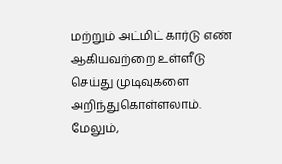மற்றும் அட்மிட் கார்டு எண் ஆகியவற்றை உள்ளீடு செய்து முடிவுகளை அறிந்துகொள்ளலாம்.
மேலும்,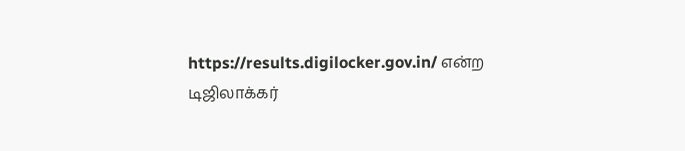https://results.digilocker.gov.in/ என்ற டிஜிலாக்கர்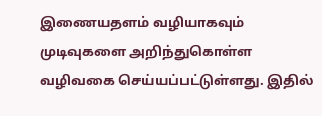இணையதளம் வழியாகவும் முடிவுகளை அறிந்துகொள்ள வழிவகை செய்யப்பட்டுள்ளது. இதில்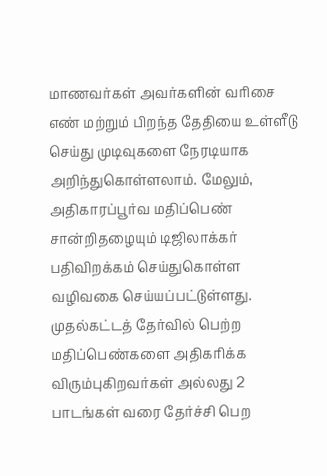மாணவர்கள் அவர்களின் வரிசை எண் மற்றும் பிறந்த தேதியை உள்ளீடு செய்து முடிவுகளை நேரடியாக அறிந்துகொள்ளலாம். மேலும், அதிகாரப்பூர்வ மதிப்பெண் சான்றிதழையும் டிஜிலாக்கர் பதிவிறக்கம் செய்துகொள்ள வழிவகை செய்யப்பட்டுள்ளது.
முதல்கட்டத் தேர்வில் பெற்ற மதிப்பெண்களை அதிகரிக்க விரும்புகிறவர்கள் அல்லது 2 பாடங்கள் வரை தேர்ச்சி பெற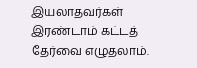இயலாதவர்கள் இரண்டாம் கட்டத் தேர்வை எழுதலாம்.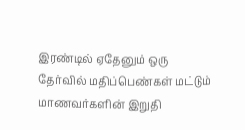இரண்டில் ஏதேனும் ஒரு தேர்வில் மதிப்பெண்கள் மட்டும் மாணவர்களின் இறுதி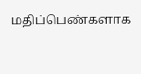மதிப்பெண்களாக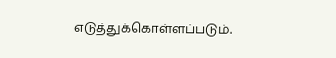எடுத்துக்கொள்ளப்படும்.